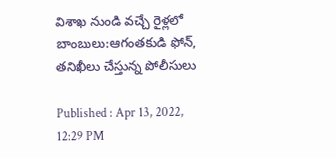విశాఖ నుండి వచ్చే రైళ్లలో బాంబులు:ఆగంతకుడి ఫోన్, తనిఖీలు చేస్తున్న పోలీసులు

Published : Apr 13, 2022, 12:29 PM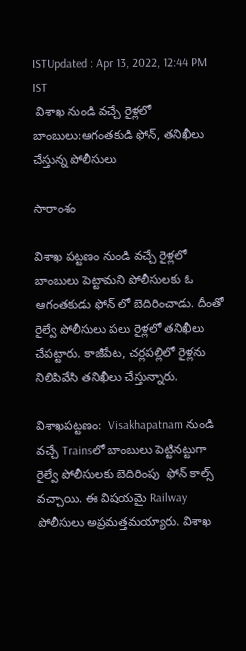ISTUpdated : Apr 13, 2022, 12:44 PM IST
 విశాఖ నుండి వచ్చే రైళ్లలో బాంబులు:ఆగంతకుడి ఫోన్, తనిఖీలు చేస్తున్న పోలీసులు

సారాంశం

విశాఖ పట్టణం నుండి వచ్చే రైళ్లలో బాంబులు పెట్టామని పోలీసులకు ఓ ఆగంతకుడు ఫోన్ లో బెదిరించాడు. దీంతో రైల్వే పోలీసులు పలు రైళ్లలో తనిఖీలు చేపట్టారు. కాజీపేట, చర్లపల్లిలో రైళ్లను నిలిపివేసి తనిఖీలు చేస్తున్నారు.

విశాఖపట్టణం:  Visakhapatnam నుండి వచ్చే Trainsలో బాంబులు పెట్టినట్టుగా రైల్వే పోలీసులకు బెదిరింపు  ఫోన్ కాల్స్ వచ్చాయి. ఈ విషయమై Railway పోలీసులు అప్రమత్తమయ్యారు. విశాఖ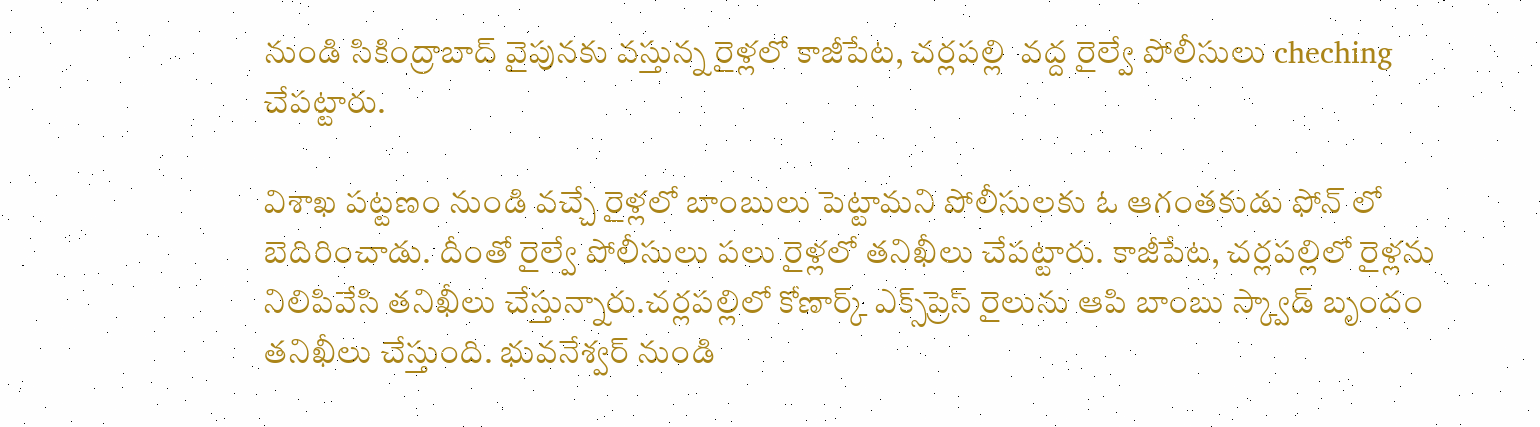నుండి సికింద్రాబాద్ వైపునకు వస్తున్న రైళ్లలో కాజీపేట, చర్లపల్లి  వద్ద రైల్వే పోలీసులు cheching చేపట్టారు.

విశాఖ పట్టణం నుండి వచ్చే రైళ్లలో బాంబులు పెట్టామని పోలీసులకు ఓ ఆగంతకుడు ఫోన్ లో బెదిరించాడు. దీంతో రైల్వే పోలీసులు పలు రైళ్లలో తనిఖీలు చేపట్టారు. కాజీపేట, చర్లపల్లిలో రైళ్లను నిలిపివేసి తనిఖీలు చేస్తున్నారు.చర్లపల్లిలో కోణార్క్ ఎక్స్‌ప్రెస్ రైలును ఆపి బాంబు స్క్వాడ్ బృందం తనిఖీలు చేస్తుంది. భువనేశ్వర్ నుండి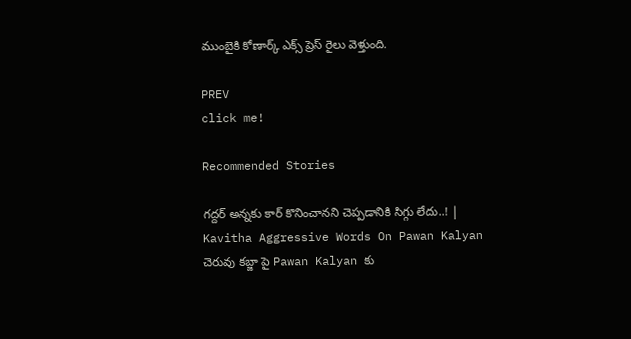ముంబైకి కోణార్క్ ఎక్స్ ప్రెస్ రైలు వెళ్తుంది.

PREV
click me!

Recommended Stories

గద్దర్ అన్నకు కార్ కొనించానని చెప్పడానికి సిగ్గు లేదు..! | Kavitha Aggressive Words On Pawan Kalyan
చెరువు కబ్జా పై Pawan Kalyan కు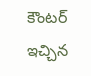కౌంటర్ ఇచ్చిన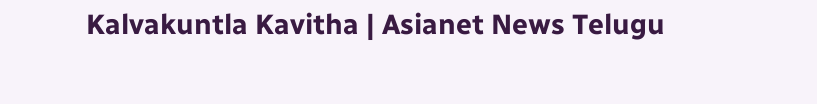Kalvakuntla Kavitha | Asianet News Telugu